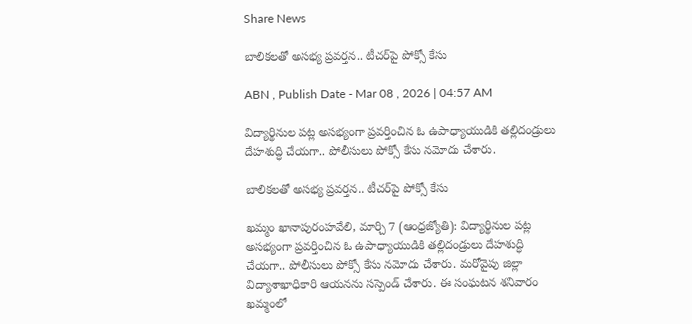Share News

బాలికలతో అసభ్య ప్రవర్తన.. టీచర్‌పై పోక్సో కేసు

ABN , Publish Date - Mar 08 , 2026 | 04:57 AM

విద్యార్థినుల పట్ల అసభ్యంగా ప్రవర్తించిన ఓ ఉపాధ్యాయుడికి తల్లిదండ్రులు దేహశుద్ధి చేయగా.. పోలీసులు పోక్సో కేసు నమోదు చేశారు.

బాలికలతో అసభ్య ప్రవర్తన.. టీచర్‌పై పోక్సో కేసు

ఖమ్మం ఖానాపురంహవేలి, మార్చి 7 (ఆంధ్రజ్యోతి): విద్యార్థినుల పట్ల అసభ్యంగా ప్రవర్తించిన ఓ ఉపాధ్యాయుడికి తల్లిదండ్రులు దేహశుద్ధి చేయగా.. పోలీసులు పోక్సో కేసు నమోదు చేశారు. మరోవైపు జిల్లా విద్యాశాఖాధికారి ఆయనను సస్పెండ్‌ చేశారు. ఈ సంఘటన శనివారం ఖమ్మంలో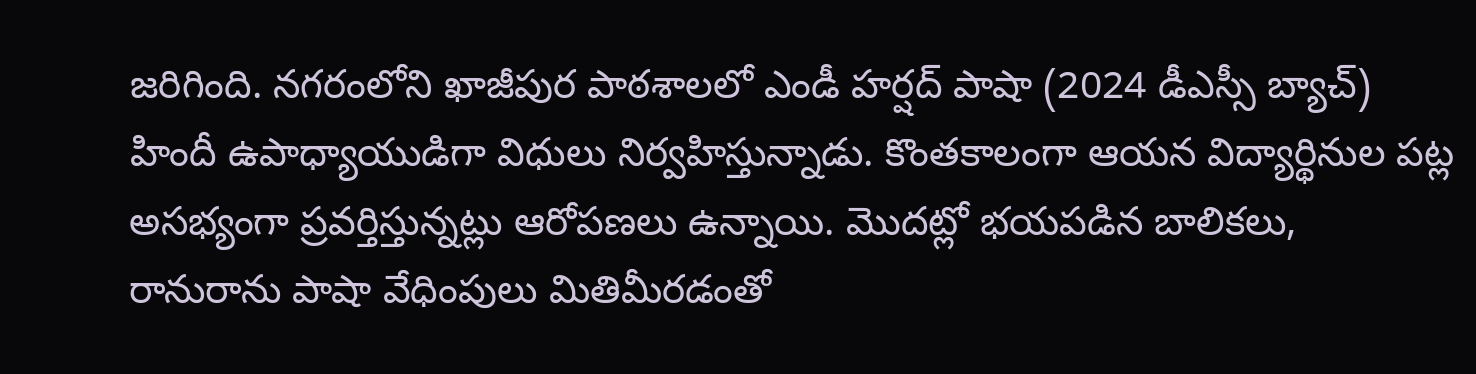జరిగింది. నగరంలోని ఖాజీపుర పాఠశాలలో ఎండీ హర్షద్‌ పాషా (2024 డీఎస్సీ బ్యాచ్‌) హిందీ ఉపాధ్యాయుడిగా విధులు నిర్వహిస్తున్నాడు. కొంతకాలంగా ఆయన విద్యార్థినుల పట్ల అసభ్యంగా ప్రవర్తిస్తున్నట్లు ఆరోపణలు ఉన్నాయి. మొదట్లో భయపడిన బాలికలు, రానురాను పాషా వేధింపులు మితిమీరడంతో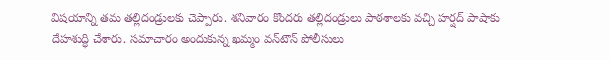విషయాన్ని తమ తల్లిదండ్రులకు చెప్పారు. శనివారం కొందరు తల్లిదండ్రులు పాఠశాలకు వచ్చి హర్షద్‌ పాషాకు దేహశుద్ధి చేశారు. సమాచారం అందుకున్న ఖమ్మం వన్‌టౌన్‌ పోలీసులు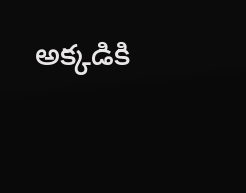అక్కడికి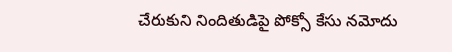చేరుకుని నిందితుడిపై పోక్సో కేసు నమోదు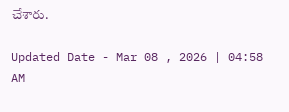చేశారు.

Updated Date - Mar 08 , 2026 | 04:58 AM